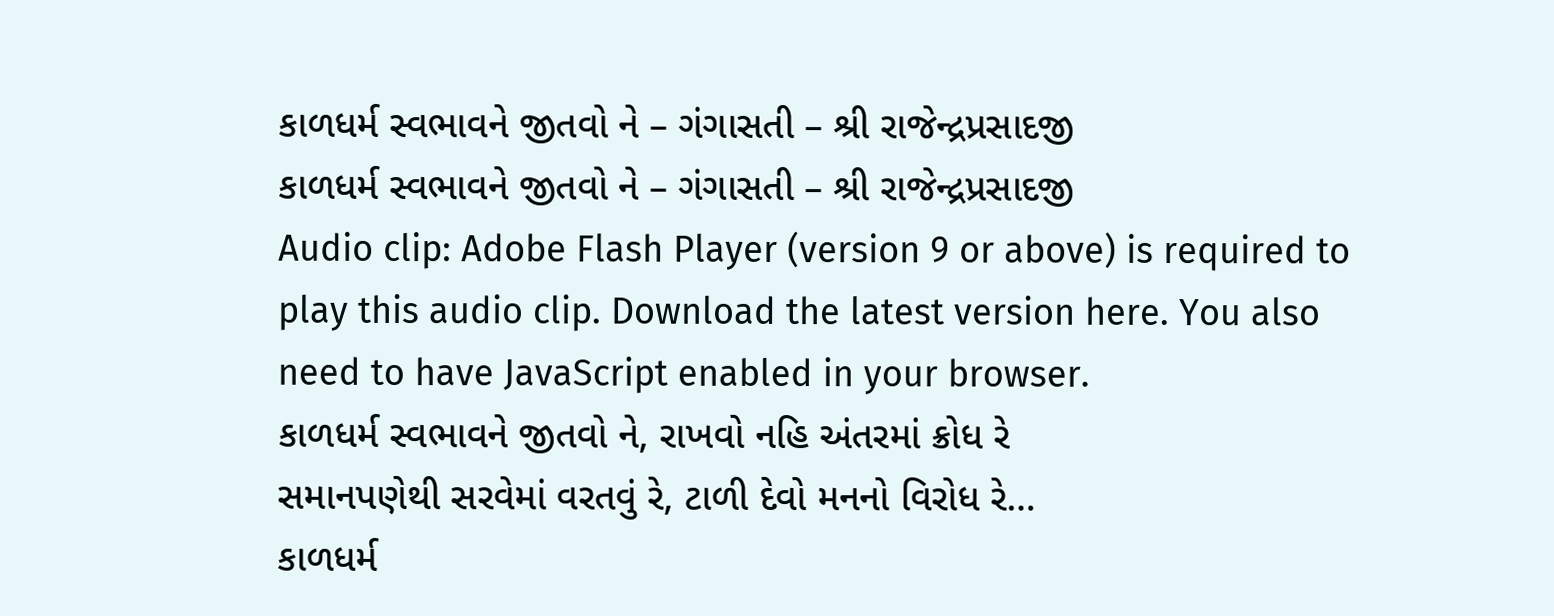કાળધર્મ સ્વભાવને જીતવો ને – ગંગાસતી – શ્રી રાજેન્દ્રપ્રસાદજી
કાળધર્મ સ્વભાવને જીતવો ને – ગંગાસતી – શ્રી રાજેન્દ્રપ્રસાદજી
Audio clip: Adobe Flash Player (version 9 or above) is required to play this audio clip. Download the latest version here. You also need to have JavaScript enabled in your browser.
કાળધર્મ સ્વભાવને જીતવો ને, રાખવો નહિ અંતરમાં ક્રોધ રે
સમાનપણેથી સરવેમાં વરતવું રે, ટાળી દેવો મનનો વિરોધ રે…
કાળધર્મ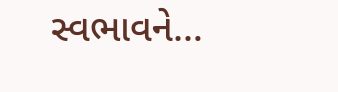સ્વભાવને…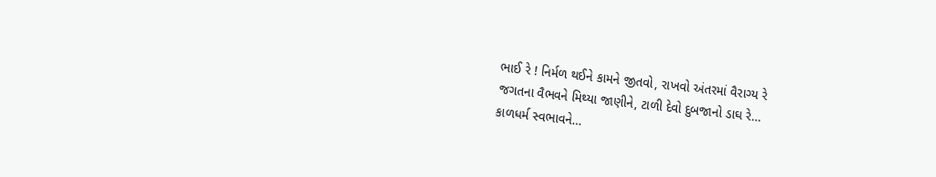ભાઈ રે ! નિર્મળ થઈને કામને જીતવો, રાખવો અંતરમાં વૈરાગ્ય રે
જગતના વૈભવને મિથ્યા જાણીને, ટાળી દેવો દુબજાનો ડાઘ રે…
કાળધર્મ સ્વભાવને…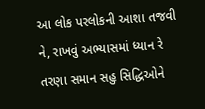આ લોક પરલોકની આશા તજવી ને, રાખવું અભ્યાસમાં ધ્યાન રે
તરણા સમાન સહુ સિદ્ધિઓને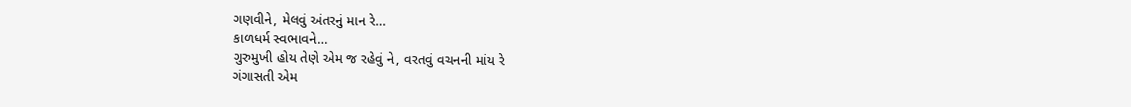ગણવીને, મેલવું અંતરનું માન રે…
કાળધર્મ સ્વભાવને…
ગુરુમુખી હોય તેણે એમ જ રહેવું ને, વરતવું વચનની માંય રે
ગંગાસતી એમ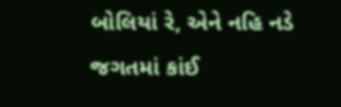બોલિયાં રે, એને નહિ નડે જગતમાં કાંઈ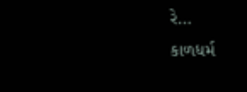રે…
કાળધર્મ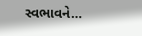સ્વભાવને…